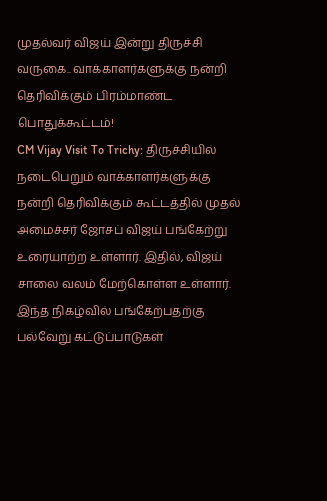முதல்வர் விஜய் இன்று திருச்சி வருகை.. வாக்காளர்களுக்கு நன்றி தெரிவிக்கும் பிரம்மாண்ட பொதுக்கூட்டம்!
CM Vijay Visit To Trichy: திருச்சியில் நடைபெறும் வாக்காளர்களுக்கு நன்றி தெரிவிக்கும் கூட்டத்தில் முதல் அமைச்சர் ஜோசப் விஜய் பங்கேற்று உரையாற்ற உள்ளார். இதில், விஜய் சாலை வலம் மேற்கொள்ள உள்ளார். இந்த நிகழ்வில் பங்கேற்பதற்கு பல்வேறு கட்டுப்பாடுகள்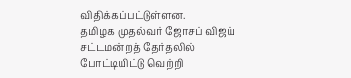விதிக்கப்பட்டுள்ளன.
தமிழக முதல்வர் ஜோசப் விஜய் சட்டமன்றத் தேர்தலில் போட்டியிட்டு வெற்றி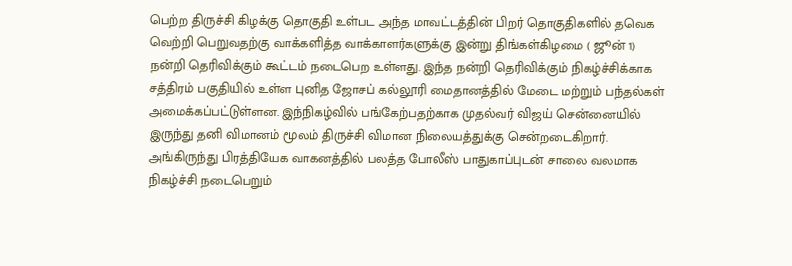பெற்ற திருச்சி கிழக்கு தொகுதி உள்பட அந்த மாவட்டத்தின் பிறர் தொகுதிகளில் தவெக வெற்றி பெறுவதற்கு வாக்களித்த வாக்காளர்களுக்கு இன்று திங்கள்கிழமை ( ஜூன் 1) நன்றி தெரிவிக்கும் கூட்டம் நடைபெற உள்ளது. இந்த நன்றி தெரிவிக்கும் நிகழ்ச்சிக்காக சத்திரம் பகுதியில் உள்ள புனித ஜோசப் கல்லூரி மைதானத்தில் மேடை மற்றும் பந்தல்கள் அமைக்கப்பட்டுள்ளன. இந்நிகழ்வில் பங்கேற்பதற்காக முதல்வர் விஜய் சென்னையில் இருந்து தனி விமானம் மூலம் திருச்சி விமான நிலையத்துக்கு சென்றடைகிறார். அங்கிருந்து பிரத்தியேக வாகனத்தில் பலத்த போலீஸ் பாதுகாப்புடன் சாலை வலமாக நிகழ்ச்சி நடைபெறும்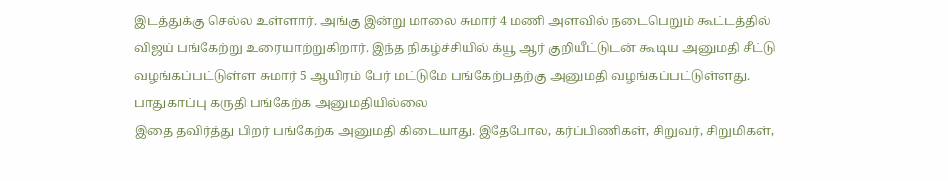இடத்துக்கு செல்ல உள்ளார். அங்கு இன்று மாலை சுமார் 4 மணி அளவில் நடைபெறும் கூட்டத்தில் விஜய் பங்கேற்று உரையாற்றுகிறார். இந்த நிகழ்ச்சியில் க்யூ ஆர் குறியீட்டுடன் கூடிய அனுமதி சீட்டு வழங்கப்பட்டுள்ள சுமார் 5 ஆயிரம் பேர் மட்டுமே பங்கேற்பதற்கு அனுமதி வழங்கப்பட்டுள்ளது.
பாதுகாப்பு கருதி பங்கேற்க அனுமதியில்லை
இதை தவிர்த்து பிறர் பங்கேற்க அனுமதி கிடையாது. இதேபோல, கர்ப்பிணிகள், சிறுவர், சிறுமிகள்,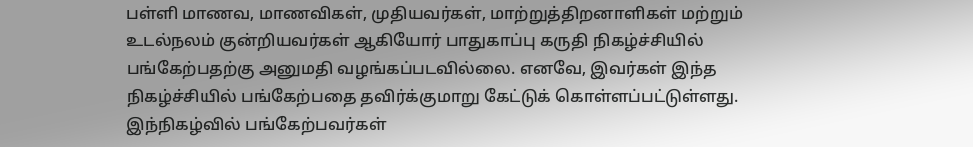பள்ளி மாணவ, மாணவிகள், முதியவர்கள், மாற்றுத்திறனாளிகள் மற்றும் உடல்நலம் குன்றியவர்கள் ஆகியோர் பாதுகாப்பு கருதி நிகழ்ச்சியில் பங்கேற்பதற்கு அனுமதி வழங்கப்படவில்லை. எனவே, இவர்கள் இந்த நிகழ்ச்சியில் பங்கேற்பதை தவிர்க்குமாறு கேட்டுக் கொள்ளப்பட்டுள்ளது. இந்நிகழ்வில் பங்கேற்பவர்கள்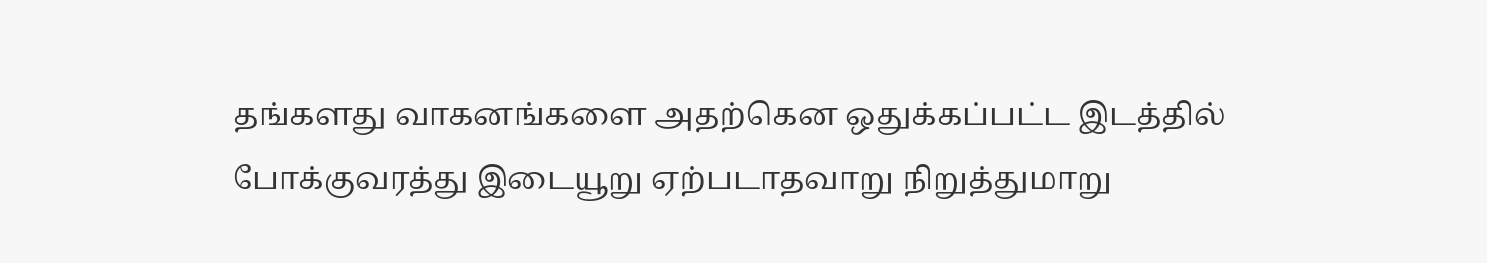தங்களது வாகனங்களை அதற்கென ஒதுக்கப்பட்ட இடத்தில் போக்குவரத்து இடையூறு ஏற்படாதவாறு நிறுத்துமாறு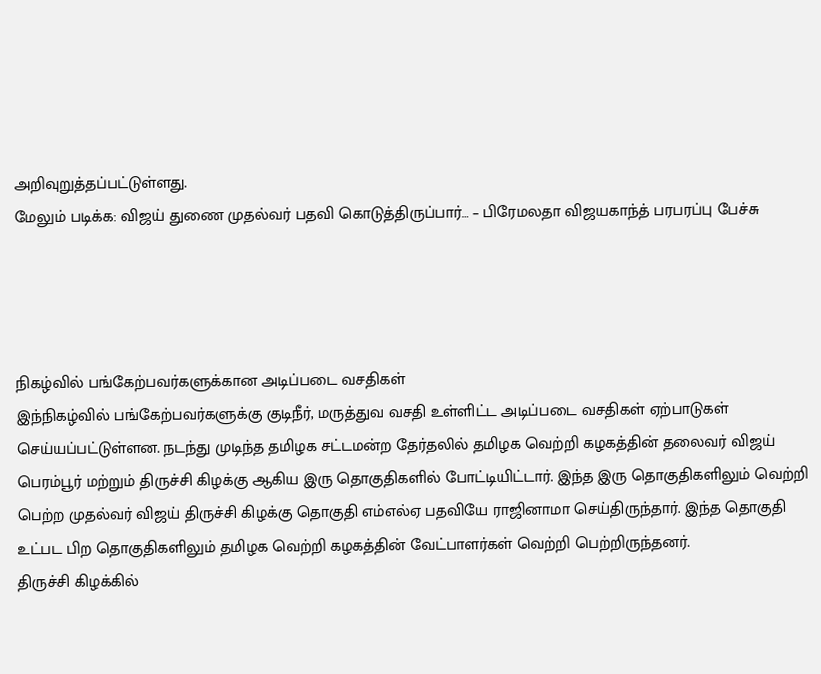அறிவுறுத்தப்பட்டுள்ளது.
மேலும் படிக்க: விஜய் துணை முதல்வர் பதவி கொடுத்திருப்பார்… – பிரேமலதா விஜயகாந்த் பரபரப்பு பேச்சு




நிகழ்வில் பங்கேற்பவர்களுக்கான அடிப்படை வசதிகள்
இந்நிகழ்வில் பங்கேற்பவர்களுக்கு குடிநீர், மருத்துவ வசதி உள்ளிட்ட அடிப்படை வசதிகள் ஏற்பாடுகள் செய்யப்பட்டுள்ளன. நடந்து முடிந்த தமிழக சட்டமன்ற தேர்தலில் தமிழக வெற்றி கழகத்தின் தலைவர் விஜய் பெரம்பூர் மற்றும் திருச்சி கிழக்கு ஆகிய இரு தொகுதிகளில் போட்டியிட்டார். இந்த இரு தொகுதிகளிலும் வெற்றி பெற்ற முதல்வர் விஜய் திருச்சி கிழக்கு தொகுதி எம்எல்ஏ பதவியே ராஜினாமா செய்திருந்தார். இந்த தொகுதி உட்பட பிற தொகுதிகளிலும் தமிழக வெற்றி கழகத்தின் வேட்பாளர்கள் வெற்றி பெற்றிருந்தனர்.
திருச்சி கிழக்கில்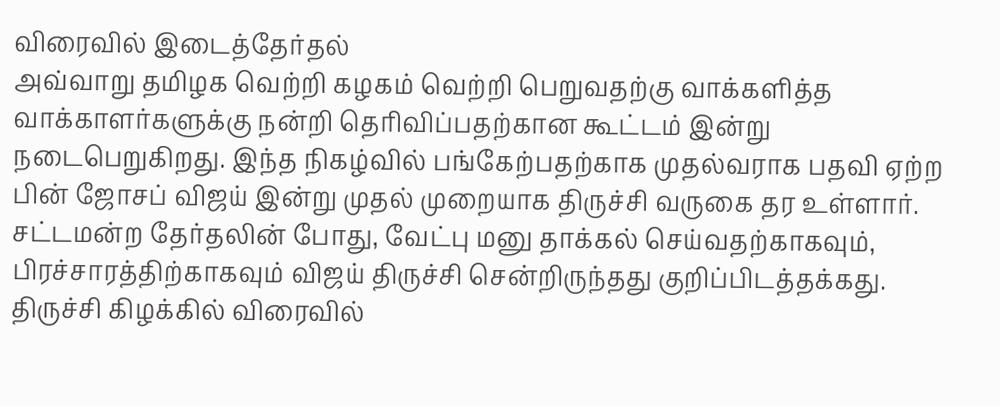விரைவில் இடைத்தேர்தல்
அவ்வாறு தமிழக வெற்றி கழகம் வெற்றி பெறுவதற்கு வாக்களித்த வாக்காளர்களுக்கு நன்றி தெரிவிப்பதற்கான கூட்டம் இன்று நடைபெறுகிறது. இந்த நிகழ்வில் பங்கேற்பதற்காக முதல்வராக பதவி ஏற்ற பின் ஜோசப் விஜய் இன்று முதல் முறையாக திருச்சி வருகை தர உள்ளார். சட்டமன்ற தேர்தலின் போது, வேட்பு மனு தாக்கல் செய்வதற்காகவும், பிரச்சாரத்திற்காகவும் விஜய் திருச்சி சென்றிருந்தது குறிப்பிடத்தக்கது. திருச்சி கிழக்கில் விரைவில்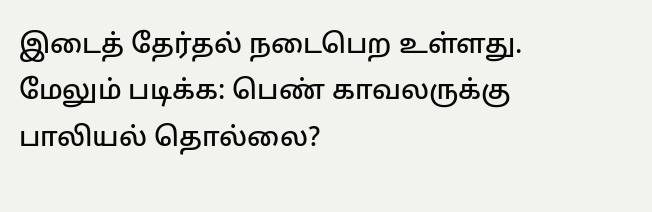இடைத் தேர்தல் நடைபெற உள்ளது.
மேலும் படிக்க: பெண் காவலருக்கு பாலியல் தொல்லை?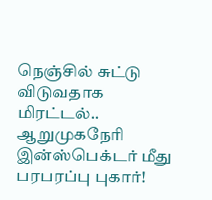நெஞ்சில் சுட்டு விடுவதாக மிரட்டல்.. ஆறுமுகநேரி இன்ஸ்பெக்டர் மீது பரபரப்பு புகார்!